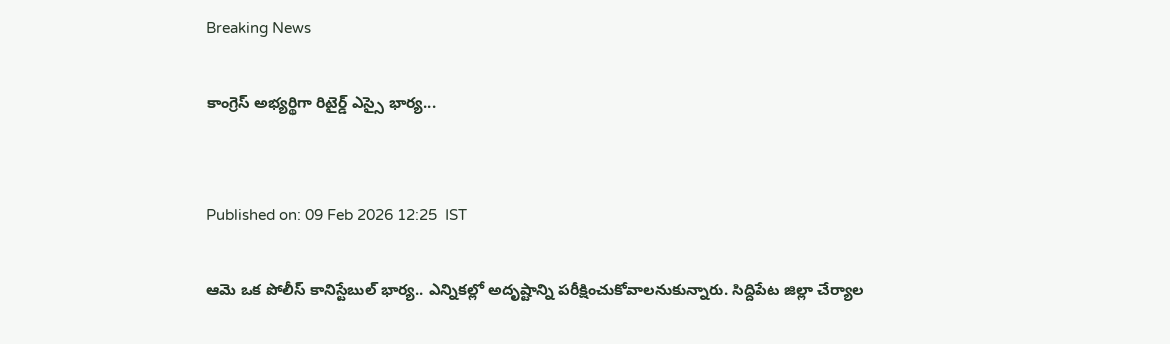Breaking News

కాంగ్రెస్‌ అభ్యర్థిగా రిటైర్డ్ ఎస్సై భార్య...


Published on: 09 Feb 2026 12:25  IST

ఆమె ఒక పోలీస్‌ కానిస్టేబుల్‌ భార్య.. ఎన్నికల్లో అదృష్టాన్ని పరీక్షించుకోవాలనుకున్నారు. సిద్దిపేట జిల్లా చేర్యాల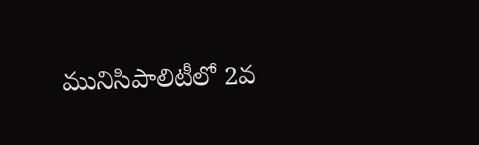మునిసిపాలిటీలో 2వ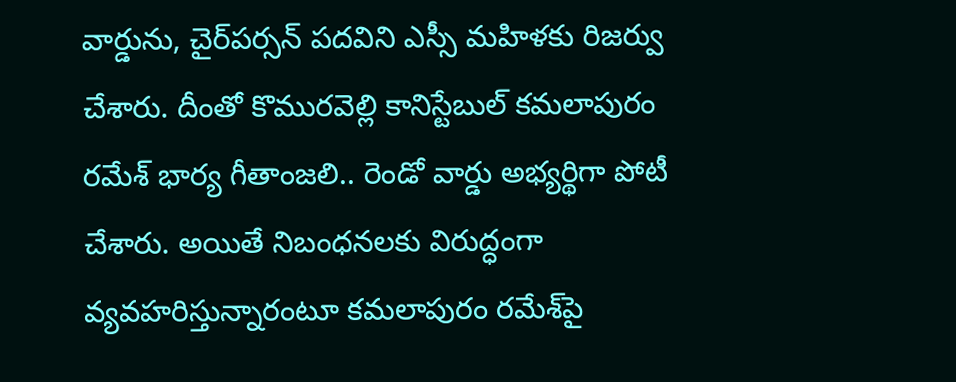వార్డును, చైర్‌పర్సన్‌ పదవిని ఎస్సీ మహిళకు రిజర్వు చేశారు. దీంతో కొమురవెల్లి కానిస్టేబుల్‌ కమలాపురం రమేశ్‌ భార్య గీతాంజలి.. రెండో వార్డు అభ్యర్థిగా పోటీ చేశారు. అయితే నిబంధనలకు విరుద్ధంగా వ్యవహరిస్తున్నారంటూ కమలాపురం రమేశ్‌పై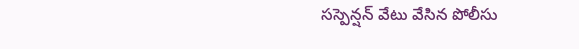సస్పెన్షన్‌ వేటు వేసిన పోలీసు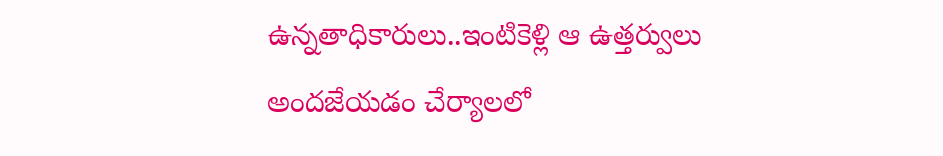ఉన్నతాధికారులు..ఇంటికెళ్లి ఆ ఉత్తర్వులు అందజేయడం చేర్యాలలో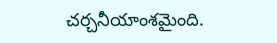చర్చనీయాంశమైంది.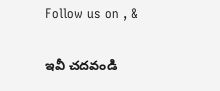Follow us on , &

ఇవీ చదవండి